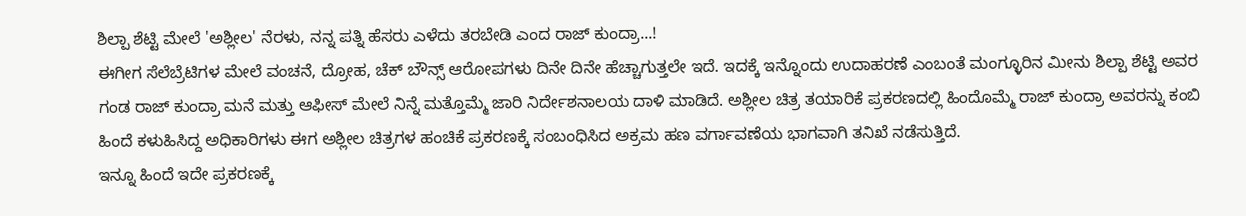ಶಿಲ್ಪಾ ಶೆಟ್ಟಿ ಮೇಲೆ 'ಅಶ್ಲೀಲ' ನೆರಳು, ನನ್ನ ಪತ್ನಿ ಹೆಸರು ಎಳೆದು ತರಬೇಡಿ ಎಂದ ರಾಜ್ ಕುಂದ್ರಾ...!
ಈಗೀಗ ಸೆಲೆಬ್ರೆಟಿಗಳ ಮೇಲೆ ವಂಚನೆ, ದ್ರೋಹ, ಚೆಕ್ ಬೌನ್ಸ್ ಆರೋಪಗಳು ದಿನೇ ದಿನೇ ಹೆಚ್ಚಾಗುತ್ತಲೇ ಇದೆ. ಇದಕ್ಕೆ ಇನ್ನೊಂದು ಉದಾಹರಣೆ ಎಂಬಂತೆ ಮಂಗ್ಳೂರಿನ ಮೀನು ಶಿಲ್ಪಾ ಶೆಟ್ಟಿ ಅವರ ಗಂಡ ರಾಜ್ ಕುಂದ್ರಾ ಮನೆ ಮತ್ತು ಆಫೀಸ್ ಮೇಲೆ ನಿನ್ನೆ ಮತ್ತೊಮ್ಮೆ ಜಾರಿ ನಿರ್ದೇಶನಾಲಯ ದಾಳಿ ಮಾಡಿದೆ. ಅಶ್ಲೀಲ ಚಿತ್ರ ತಯಾರಿಕೆ ಪ್ರಕರಣದಲ್ಲಿ ಹಿಂದೊಮ್ಮೆ ರಾಜ್ ಕುಂದ್ರಾ ಅವರನ್ನು ಕಂಬಿ ಹಿಂದೆ ಕಳುಹಿಸಿದ್ದ ಅಧಿಕಾರಿಗಳು ಈಗ ಅಶ್ಲೀಲ ಚಿತ್ರಗಳ ಹಂಚಿಕೆ ಪ್ರಕರಣಕ್ಕೆ ಸಂಬಂಧಿಸಿದ ಅಕ್ರಮ ಹಣ ವರ್ಗಾವಣೆಯ ಭಾಗವಾಗಿ ತನಿಖೆ ನಡೆಸುತ್ತಿದೆ.
ಇನ್ನೂ ಹಿಂದೆ ಇದೇ ಪ್ರಕರಣಕ್ಕೆ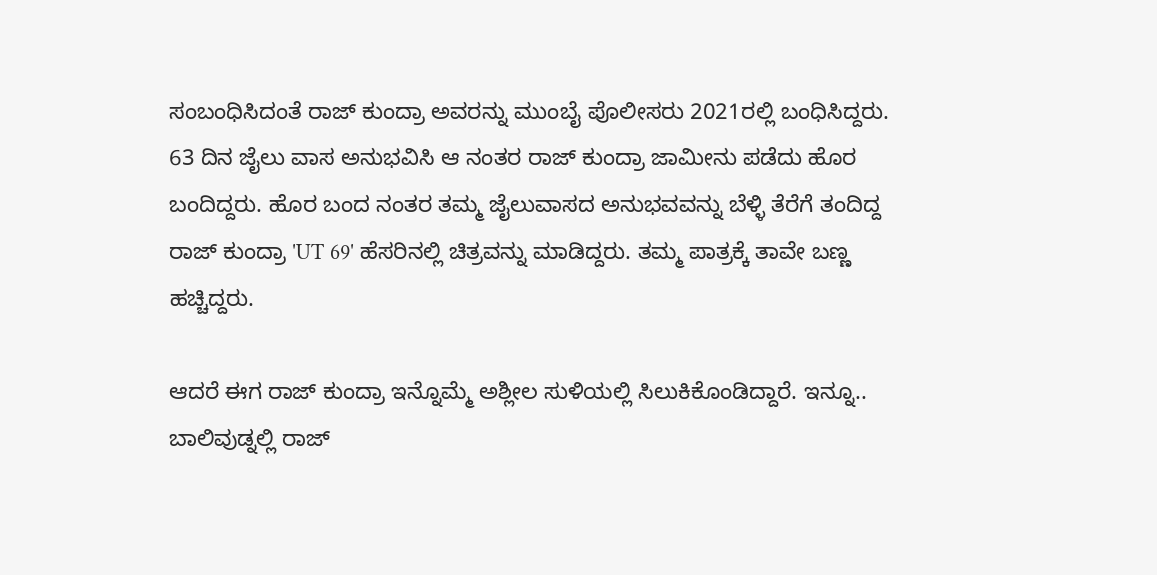ಸಂಬಂಧಿಸಿದಂತೆ ರಾಜ್ ಕುಂದ್ರಾ ಅವರನ್ನು ಮುಂಬೈ ಪೊಲೀಸರು 2021ರಲ್ಲಿ ಬಂಧಿಸಿದ್ದರು. 63 ದಿನ ಜೈಲು ವಾಸ ಅನುಭವಿಸಿ ಆ ನಂತರ ರಾಜ್ ಕುಂದ್ರಾ ಜಾಮೀನು ಪಡೆದು ಹೊರ ಬಂದಿದ್ದರು. ಹೊರ ಬಂದ ನಂತರ ತಮ್ಮ ಜೈಲುವಾಸದ ಅನುಭವವನ್ನು ಬೆಳ್ಳಿ ತೆರೆಗೆ ತಂದಿದ್ದ ರಾಜ್ ಕುಂದ್ರಾ 'UT 69' ಹೆಸರಿನಲ್ಲಿ ಚಿತ್ರವನ್ನು ಮಾಡಿದ್ದರು. ತಮ್ಮ ಪಾತ್ರಕ್ಕೆ ತಾವೇ ಬಣ್ಣ ಹಚ್ಚಿದ್ದರು.

ಆದರೆ ಈಗ ರಾಜ್ ಕುಂದ್ರಾ ಇನ್ನೊಮ್ಮೆ ಅಶ್ಲೀಲ ಸುಳಿಯಲ್ಲಿ ಸಿಲುಕಿಕೊಂಡಿದ್ದಾರೆ. ಇನ್ನೂ.. ಬಾಲಿವುಡ್ನಲ್ಲಿ ರಾಜ್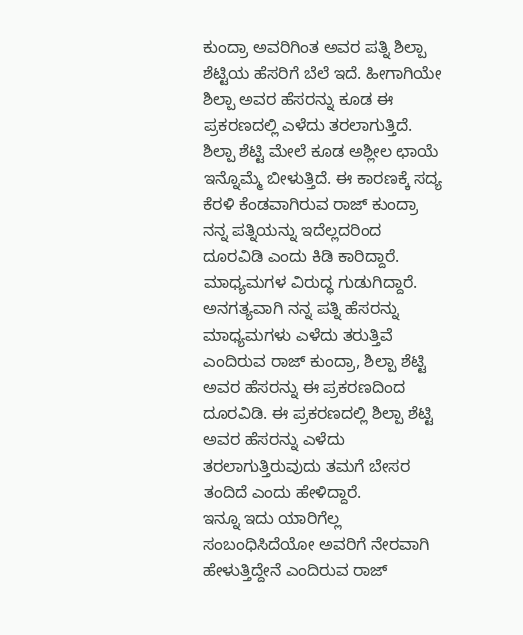ಕುಂದ್ರಾ ಅವರಿಗಿಂತ ಅವರ ಪತ್ನಿ ಶಿಲ್ಪಾ ಶೆಟ್ಟಿಯ ಹೆಸರಿಗೆ ಬೆಲೆ ಇದೆ. ಹೀಗಾಗಿಯೇ ಶಿಲ್ಪಾ ಅವರ ಹೆಸರನ್ನು ಕೂಡ ಈ ಪ್ರಕರಣದಲ್ಲಿ ಎಳೆದು ತರಲಾಗುತ್ತಿದೆ. ಶಿಲ್ಪಾ ಶೆಟ್ಟಿ ಮೇಲೆ ಕೂಡ ಅಶ್ಲೀಲ ಛಾಯೆ ಇನ್ನೊಮ್ಮೆ ಬೀಳುತ್ತಿದೆ. ಈ ಕಾರಣಕ್ಕೆ ಸದ್ಯ ಕೆರಳಿ ಕೆಂಡವಾಗಿರುವ ರಾಜ್ ಕುಂದ್ರಾ ನನ್ನ ಪತ್ನಿಯನ್ನು ಇದೆಲ್ಲದರಿಂದ ದೂರವಿಡಿ ಎಂದು ಕಿಡಿ ಕಾರಿದ್ದಾರೆ. ಮಾಧ್ಯಮಗಳ ವಿರುದ್ಧ ಗುಡುಗಿದ್ದಾರೆ.
ಅನಗತ್ಯವಾಗಿ ನನ್ನ ಪತ್ನಿ ಹೆಸರನ್ನು ಮಾಧ್ಯಮಗಳು ಎಳೆದು ತರುತ್ತಿವೆ ಎಂದಿರುವ ರಾಜ್ ಕುಂದ್ರಾ, ಶಿಲ್ಪಾ ಶೆಟ್ಟಿ ಅವರ ಹೆಸರನ್ನು ಈ ಪ್ರಕರಣದಿಂದ ದೂರವಿಡಿ. ಈ ಪ್ರಕರಣದಲ್ಲಿ ಶಿಲ್ಪಾ ಶೆಟ್ಟಿ ಅವರ ಹೆಸರನ್ನು ಎಳೆದು ತರಲಾಗುತ್ತಿರುವುದು ತಮಗೆ ಬೇಸರ ತಂದಿದೆ ಎಂದು ಹೇಳಿದ್ದಾರೆ.
ಇನ್ನೂ ಇದು ಯಾರಿಗೆಲ್ಲ ಸಂಬಂಧಿಸಿದೆಯೋ ಅವರಿಗೆ ನೇರವಾಗಿ ಹೇಳುತ್ತಿದ್ದೇನೆ ಎಂದಿರುವ ರಾಜ್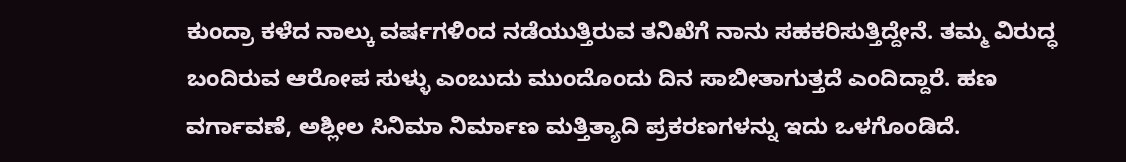ಕುಂದ್ರಾ ಕಳೆದ ನಾಲ್ಕು ವರ್ಷಗಳಿಂದ ನಡೆಯುತ್ತಿರುವ ತನಿಖೆಗೆ ನಾನು ಸಹಕರಿಸುತ್ತಿದ್ದೇನೆ. ತಮ್ಮ ವಿರುದ್ಧ ಬಂದಿರುವ ಆರೋಪ ಸುಳ್ಳು ಎಂಬುದು ಮುಂದೊಂದು ದಿನ ಸಾಬೀತಾಗುತ್ತದೆ ಎಂದಿದ್ದಾರೆ. ಹಣ ವರ್ಗಾವಣೆ, ಅಶ್ಲೀಲ ಸಿನಿಮಾ ನಿರ್ಮಾಣ ಮತ್ತಿತ್ಯಾದಿ ಪ್ರಕರಣಗಳನ್ನು ಇದು ಒಳಗೊಂಡಿದೆ.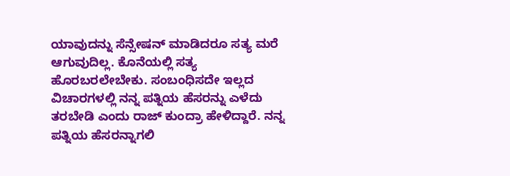ಯಾವುದನ್ನು ಸೆನ್ಸೇಷನ್ ಮಾಡಿದರೂ ಸತ್ಯ ಮರೆ ಆಗುವುದಿಲ್ಲ. ಕೊನೆಯಲ್ಲಿ ಸತ್ಯ ಹೊರಬರಲೇಬೇಕು. ಸಂಬಂಧಿಸದೇ ಇಲ್ಲದ ವಿಚಾರಗಳಲ್ಲಿ ನನ್ನ ಪತ್ನಿಯ ಹೆಸರನ್ನು ಎಳೆದು ತರಬೇಡಿ ಎಂದು ರಾಜ್ ಕುಂದ್ರಾ ಹೇಳಿದ್ದಾರೆ. ನನ್ನ ಪತ್ನಿಯ ಹೆಸರನ್ನಾಗಲಿ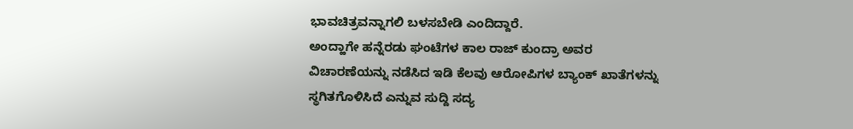ಭಾವಚಿತ್ರವನ್ನಾಗಲಿ ಬಳಸಬೇಡಿ ಎಂದಿದ್ದಾರೆ.
ಅಂದ್ಹಾಗೇ ಹನ್ನೆರಡು ಘಂಟೆಗಳ ಕಾಲ ರಾಜ್ ಕುಂದ್ರಾ ಅವರ ವಿಚಾರಣೆಯನ್ನು ನಡೆಸಿದ ಇಡಿ ಕೆಲವು ಆರೋಪಿಗಳ ಬ್ಯಾಂಕ್ ಖಾತೆಗಳನ್ನು ಸ್ಥಗಿತಗೊಳಿಸಿದೆ ಎನ್ನುವ ಸುದ್ದಿ ಸದ್ಯ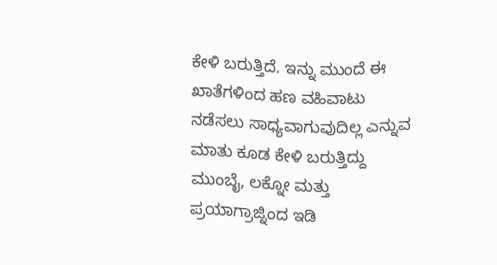ಕೇಳಿ ಬರುತ್ತಿದೆ. ಇನ್ನು ಮುಂದೆ ಈ ಖಾತೆಗಳಿಂದ ಹಣ ವಹಿವಾಟು ನಡೆಸಲು ಸಾಧ್ಯವಾಗುವುದಿಲ್ಲ ಎನ್ನುವ ಮಾತು ಕೂಡ ಕೇಳಿ ಬರುತ್ತಿದ್ದು ಮುಂಬೈ, ಲಕ್ನೋ ಮತ್ತು ಪ್ರಯಾಗ್ರಾಜ್ನಿಂದ ಇಡಿ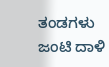ತಂಡಗಳು ಜಂಟಿ ದಾಳಿ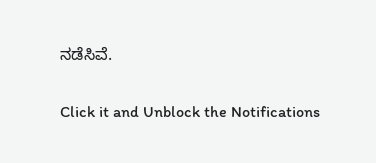ನಡೆಸಿವೆ.


Click it and Unblock the Notifications